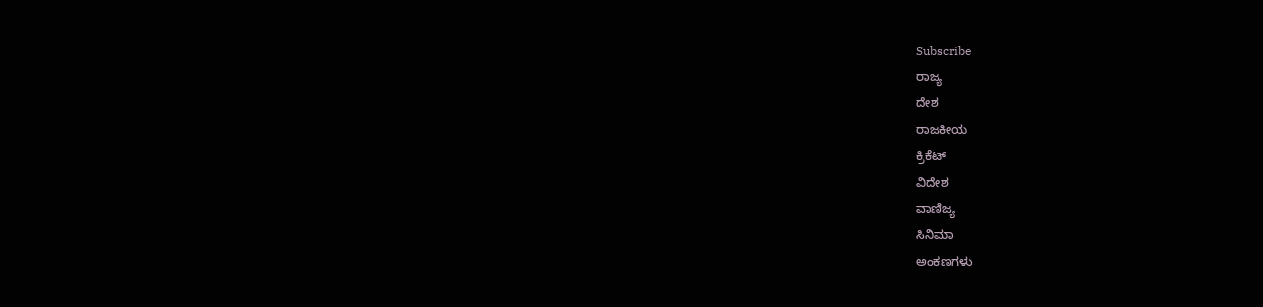Subscribe
ರಾಜ್ಯ
ದೇಶ
ರಾಜಕೀಯ
ಕ್ರಿಕೆಟ್
ವಿದೇಶ
ವಾಣಿಜ್ಯ
ಸಿನಿಮಾ
ಅಂಕಣಗಳು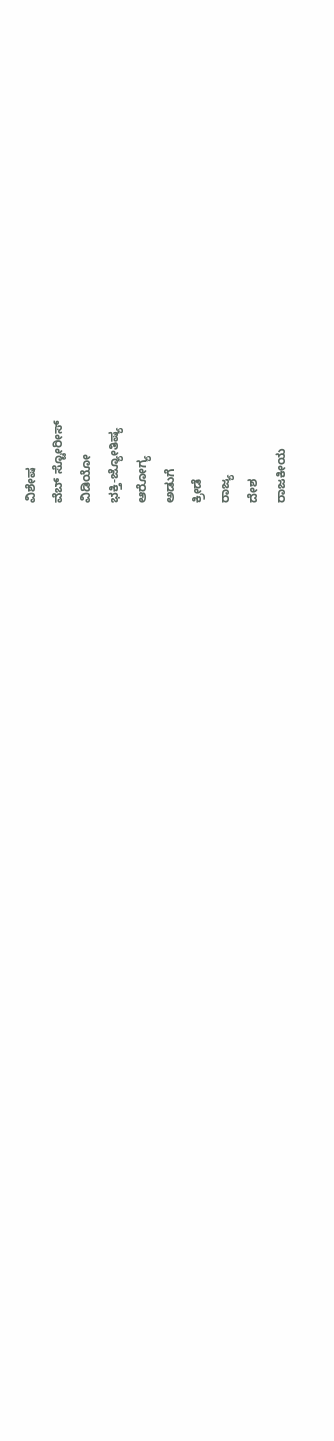ವಿಶೇಷ
ವೆಬ್ ಸ್ಟೋರೀಸ್
ವಿಡಿಯೋ
ಭಕ್ತಿ-ಜ್ಯೋತಿಷ್ಯ
ಆರೋಗ್ಯ
ಅಡುಗೆ
ಕ್ರೀಡೆ
ರಾಜ್ಯ
ದೇಶ
ರಾಜಕೀಯ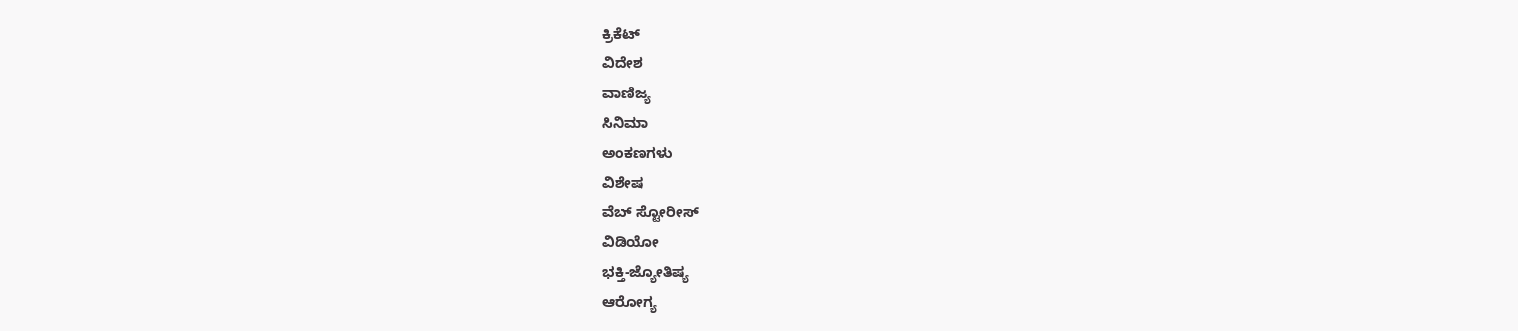ಕ್ರಿಕೆಟ್
ವಿದೇಶ
ವಾಣಿಜ್ಯ
ಸಿನಿಮಾ
ಅಂಕಣಗಳು
ವಿಶೇಷ
ವೆಬ್ ಸ್ಟೋರೀಸ್
ವಿಡಿಯೋ
ಭಕ್ತಿ-ಜ್ಯೋತಿಷ್ಯ
ಆರೋಗ್ಯ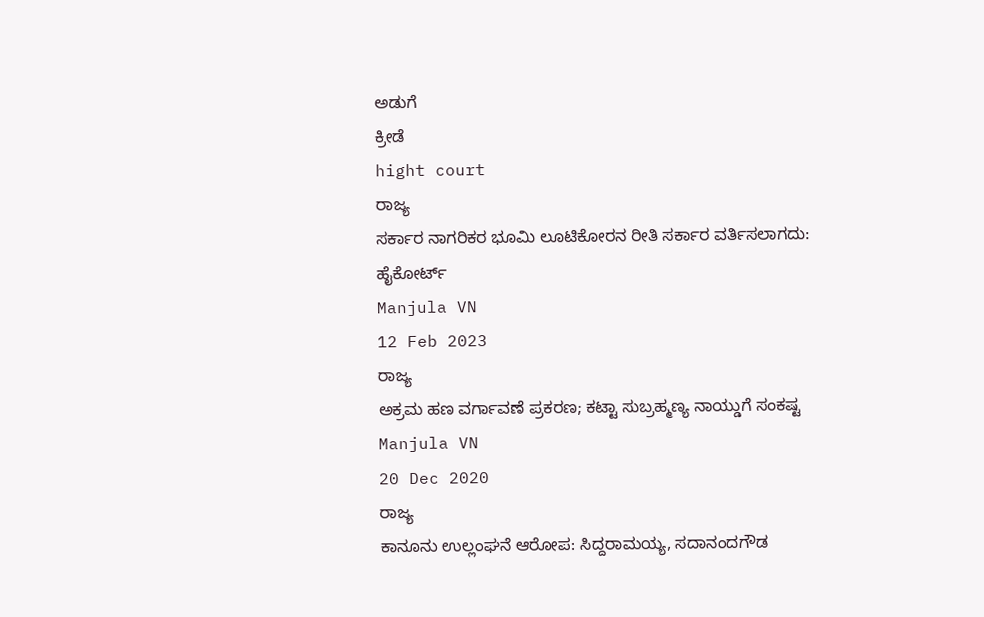ಅಡುಗೆ
ಕ್ರೀಡೆ
hight court
ರಾಜ್ಯ
ಸರ್ಕಾರ ನಾಗರಿಕರ ಭೂಮಿ ಲೂಟಿಕೋರನ ರೀತಿ ಸರ್ಕಾರ ವರ್ತಿಸಲಾಗದು: ಹೈಕೋರ್ಟ್
Manjula VN
12 Feb 2023
ರಾಜ್ಯ
ಅಕ್ರಮ ಹಣ ವರ್ಗಾವಣೆ ಪ್ರಕರಣ; ಕಟ್ಟಾ ಸುಬ್ರಹ್ಮಣ್ಯ ನಾಯ್ಡುಗೆ ಸಂಕಷ್ಟ
Manjula VN
20 Dec 2020
ರಾಜ್ಯ
ಕಾನೂನು ಉಲ್ಲಂಘನೆ ಆರೋಪ: ಸಿದ್ದರಾಮಯ್ಯ, ಸದಾನಂದಗೌಡ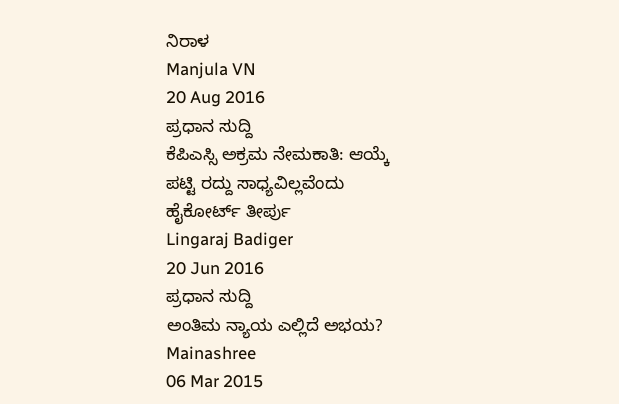ನಿರಾಳ
Manjula VN
20 Aug 2016
ಪ್ರಧಾನ ಸುದ್ದಿ
ಕೆಪಿಎಸ್ಸಿ ಅಕ್ರಮ ನೇಮಕಾತಿ: ಆಯ್ಕೆ ಪಟ್ಟಿ ರದ್ದು ಸಾಧ್ಯವಿಲ್ಲವೆಂದು ಹೈಕೋರ್ಟ್ ತೀರ್ಪು
Lingaraj Badiger
20 Jun 2016
ಪ್ರಧಾನ ಸುದ್ದಿ
ಅಂತಿಮ ನ್ಯಾಯ ಎಲ್ಲಿದೆ ಅಭಯ?
Mainashree
06 Mar 2015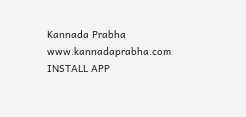Kannada Prabha
www.kannadaprabha.com
INSTALL APP